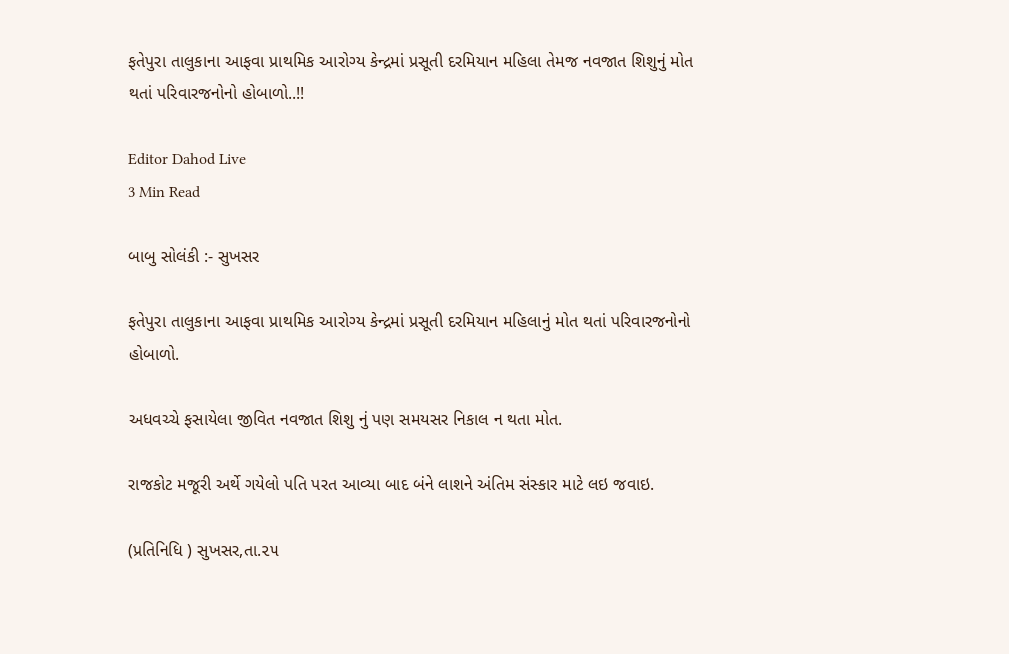ફતેપુરા તાલુકાના આફવા પ્રાથમિક આરોગ્ય કેન્દ્રમાં પ્રસૂતી દરમિયાન મહિલા તેમજ નવજાત શિશુનું મોત થતાં પરિવારજનોનો હોબાળો..!!

Editor Dahod Live
3 Min Read

બાબુ સોલંકી :- સુખસર

ફતેપુરા તાલુકાના આફવા પ્રાથમિક આરોગ્ય કેન્દ્રમાં પ્રસૂતી દરમિયાન મહિલાનું મોત થતાં પરિવારજનોનો હોબાળો.

અધવચ્ચે ફસાયેલા જીવિત નવજાત શિશુ નું પણ સમયસર નિકાલ ન થતા મોત.

રાજકોટ મજૂરી અર્થે ગયેલો પતિ પરત આવ્યા બાદ બંને લાશને અંતિમ સંસ્કાર માટે લઇ જવાઇ.

(પ્રતિનિધિ ) સુખસર,તા.૨૫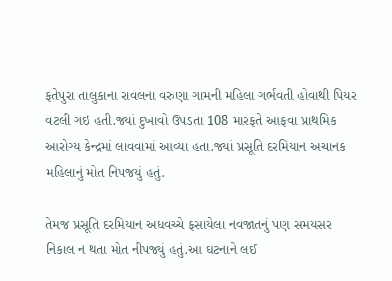ફતેપુરા તાલુકાના રાવલના વરુણા ગામની મહિલા ગર્ભવતી હોવાથી પિયર વટલી ગઇ હતી.જ્યાં દુખાવો ઉપડતા 108 મારફતે આફવા પ્રાથમિક આરોગ્ય કેન્દ્રમાં લાવવામાં આવ્યા હતા.જ્યાં પ્રસૂતિ દરમિયાન અચાનક મહિલાનું મોત નિપજયું હતું.

તેમજ પ્રસૂતિ દરમિયાન અધવચ્ચે ફસાયેલા નવજાતનું પણ સમયસર નિકાલ ન થતા મોત નીપજ્યું હતું.આ ઘટનાને લઈ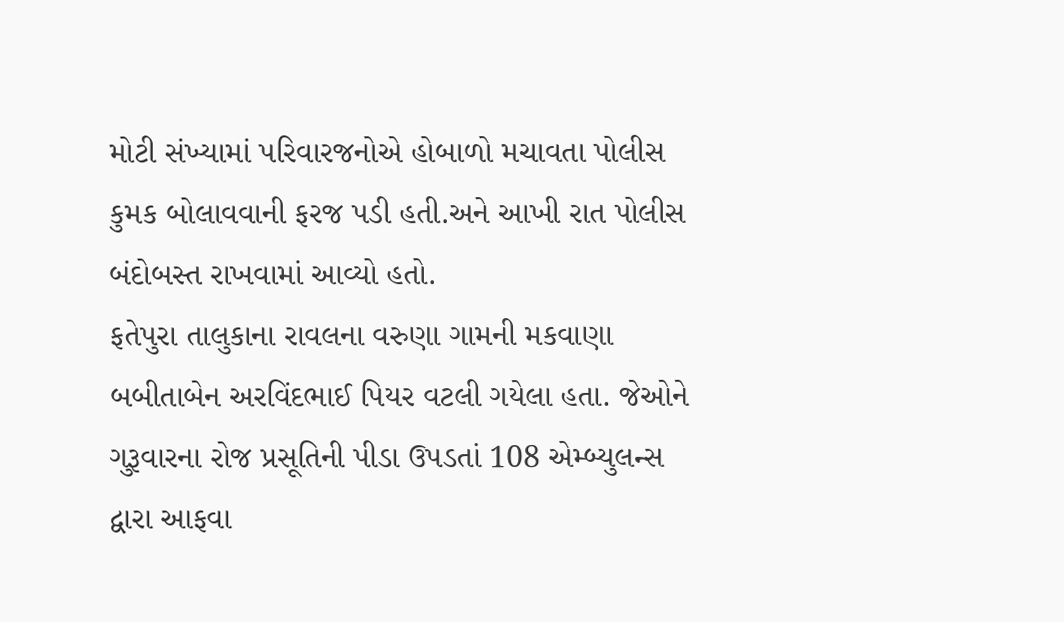મોટી સંખ્યામાં પરિવારજનોએ હોબાળો મચાવતા પોલીસ કુમક બોલાવવાની ફરજ પડી હતી.અને આખી રાત પોલીસ બંદોબસ્ત રાખવામાં આવ્યો હતો.
ફતેપુરા તાલુકાના રાવલના વરુણા ગામની મકવાણા બબીતાબેન અરવિંદભાઈ પિયર વટલી ગયેલા હતા. જેઓને ગુરૂવારના રોજ પ્રસૂતિની પીડા ઉપડતાં 108 એમ્બ્યુલન્સ દ્વારા આફવા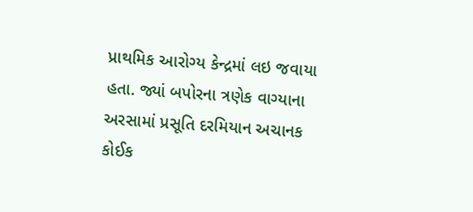પ્રાથમિક આરોગ્ય કેન્દ્રમાં લઇ જવાયા હતા. જ્યાં બપોરના ત્રણેક વાગ્યાના અરસામાં પ્રસૂતિ દરમિયાન અચાનક કોઈક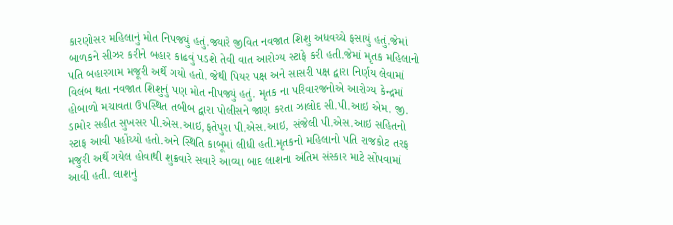કારણોસર મહિલાનું મોત નિપજયું હતું.જ્યારે જીવિત નવજાત શિશુ અધવચ્ચે ફસાયું હતું.જેમાં બાળકને સીઝર કરીને બહાર કાઢવું પડશે તેવી વાત આરોગ્ય સ્ટાફે કરી હતી.જેમાં મૃતક મહિલાનો પતિ બહારગામ મજૂરી અર્થે ગયો હતો. જેથી પિયર પક્ષ અને સાસરી પક્ષ દ્વારા નિર્ણય લેવામાં વિલંબ થતા નવજાત શિશુનું પણ મોત નીપજ્યું હતું. મૃતક ના પરિવારજનોએ આરોગ્ય કેન્દ્રમાં હોબાળો મચાવતા ઉપસ્થિત તબીબ દ્વારા પોલીસને જાણ કરતા ઝાલોદ સી.પી.આઇ એમ. જી. ડામોર સહીત સુખસર પી.એસ.આઇ,ફતેપુરા પી.એસ.આઇ, સંજેલી પી.એસ.આઇ સહિતનો સ્ટાફ આવી પહોંચ્યો હતો.અને સ્થિતિ કાબૂમાં લીધી હતી.મૃતકનો મહિલાનો પતિ રાજકોટ તરફ મજુરી અર્થે ગયેલ હોવાથી શુક્રવારે સવારે આવ્યા બાદ લાશના અંતિમ સંસ્કાર માટે સોંપવામાં આવી હતી. લાશનું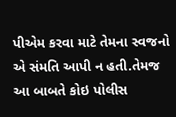પીએમ કરવા માટે તેમના સ્વજનો એ સંમતિ આપી ન હતી.તેમજ આ બાબતે કોઇ પોલીસ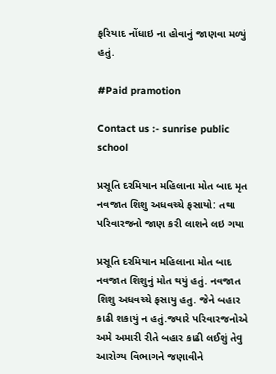ફરિયાદ નોંધાઇ ના હોવાનું જાણવા મળ્યું હતું.

#Paid pramotion

Contact us :- sunrise public school

પ્રસૂતિ દરમિયાન મહિલાના મોત બાદ મૃત નવજાત શિશુ અધવચ્ચે ફસાયો: તથા પરિવારજનો જાણ કરી લાશને લઇ ગયા

પ્રસૂતિ દરમિયાન મહિલાના મોત બાદ નવજાત શિશુનું મોત થયું હતું. નવજાત શિશુ અધવચ્ચે ફસાયુ હતુ. જેને બહાર કાઢી શકાયું ન હતું.જ્યારે પરિવારજનોએ અમે અમારી રીતે બહાર કાઢી લઈશું તેવુ આરોગ્ય વિભાગને જણાવીને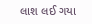લાશ લઈ ગયા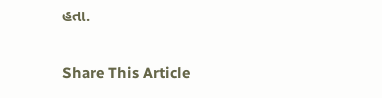હતા.

Share This Article